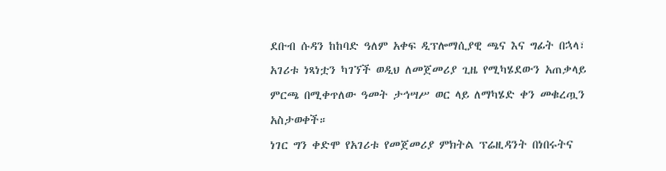ደቡብ ሱዳን ከከባድ ዓለም አቀፍ ዲፕሎማሲያዊ ጫና እና ግፊት በኋላ፣ አገሪቱ ነጻነቷን ካገኘች ወዲህ ለመጀመሪያ ጊዜ የሚካሄደውን አጠቃላይ ምርጫ በሚቀጥለው ዓመት ታኅሣሥ ወር ላይ ለማካሄድ ቀን መቁረጧን አስታወቀች።
ነገር ግን ቀድሞ የአገሪቱ የመጀመሪያ ምክትል ፕሬዚዳንት በነበሩትና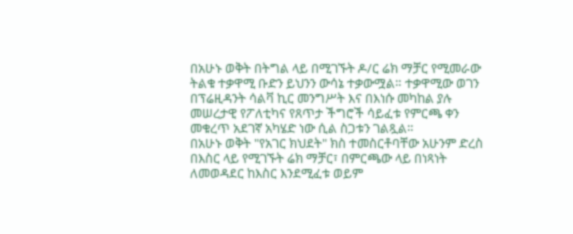በአሁኑ ወቅት በትግል ላይ በሚገኙት ዶ/ር ሬክ ማቻር የሚመራው ትልቁ ተቃዋሚ ቡድን ይህንን ውሳኔ ተቃውሟል። ተቃዋሚው ወገን በፕሬዚዳንት ሳልቫ ኪር መንግሥት እና በእነሱ መካከል ያሉ መሠረታዊ የፖለቲካና የጸጥታ ችግሮች ሳይፈቱ የምርጫ ቀን መቁረጥ አደገኛ አካሄድ ነው ሲል ስጋቱን ገልጿል።
በአሁኑ ወቅት "የአገር ክህደት" ክስ ተመስርቶባቸው አሁንም ድረስ በእስር ላይ የሚገኙት ሬክ ማቻር፣ በምርጫው ላይ በነጻነት ለመወዳደር ከእስር እንደሚፈቱ ወይም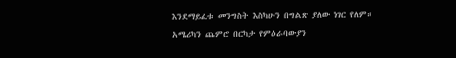እንደማይፈቱ መንግስት እስካሁን በግልጽ ያለው ነገር የለም።
አሜሪካን ጨምሮ በርካታ የምዕራባውያን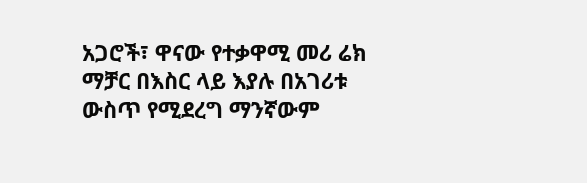አጋሮች፣ ዋናው የተቃዋሚ መሪ ሬክ ማቻር በእስር ላይ እያሉ በአገሪቱ ውስጥ የሚደረግ ማንኛውም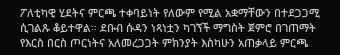ፖለቲካዊ ሂደትና ምርጫ ተቀባይነት የለውም የሚል አቋማቸውን በተደጋጋሚ ሲገልጹ ቆይተዋል። ደቡብ ሱዳን ነጻነቷን ካገኘች ማግስት ጀምሮ በገጠማት የእርስ በርስ ጦርነትና አለመረጋጋት ምክንያት እስካሁን አጠቃላይ ምርጫ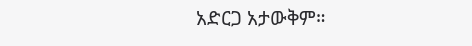አድርጋ አታውቅም።